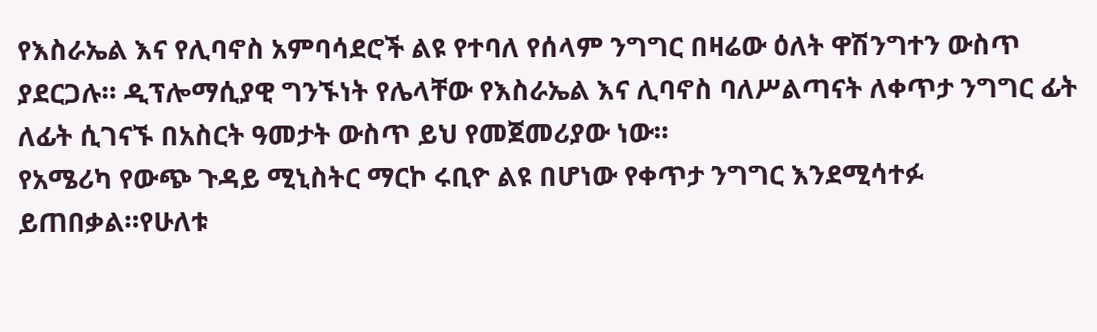የእስራኤል እና የሊባኖስ አምባሳደሮች ልዩ የተባለ የሰላም ንግግር በዛሬው ዕለት ዋሽንግተን ውስጥ ያደርጋሉ። ዲፕሎማሲያዊ ግንኙነት የሌላቸው የእስራኤል እና ሊባኖስ ባለሥልጣናት ለቀጥታ ንግግር ፊት ለፊት ሲገናኙ በአስርት ዓመታት ውስጥ ይህ የመጀመሪያው ነው።
የአሜሪካ የውጭ ጉዳይ ሚኒስትር ማርኮ ሩቢዮ ልዩ በሆነው የቀጥታ ንግግር እንደሚሳተፉ ይጠበቃል።የሁለቱ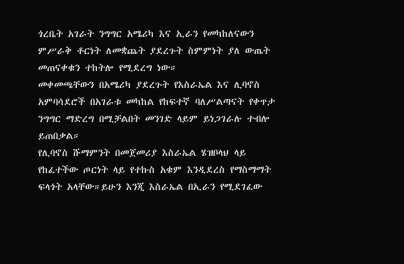ጎረቤት አገራት ንግግር አሜሪካ እና ኢራን የመካከለናውን ምሥራቅ ቶርነት ለመቋጨት ያደረጉት ስምምነት ያለ ውጤት መጠናቀቁን ተከትሎ የሚደረግ ነው።
መቀመጫቸውን በአሜሪካ ያደረጉት የእስራኤል እና ሊባኖስ አምባሳደሮች በአገራቱ መካከል የከፍተኛ ባለሥልጣናት የቀጥታ ንግግር ማድረግ በሚቻልበት መንገድ ላይም ይነጋገራሉ ተብሎ ይጠበቃል።
የሊባኖስ ሹማምንት በመጀመሪያ እስራኤል ሄዝቦላህ ላይ የከፈተችው ጦርነት ላይ የተኩስ አቁም እንዲደረስ የማስማማት ፍላጎት አላቸው።ይሁን እንጂ እስራኤል በኢራን የሚደገፈው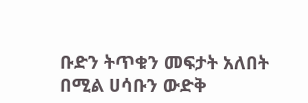ቡድን ትጥቁን መፍታት አለበት በሚል ሀሳቡን ውድቅ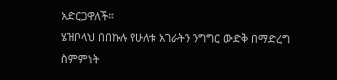አድርጋዋለች።
ሄዝቦላህ በበኩሉ የሁለቱ አገራትን ንግግር ውድቅ በማድረግ ስምምነት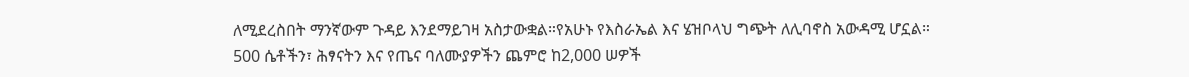ለሚደረስበት ማንኛውም ጉዳይ እንደማይገዛ አስታውቋል።የአሁኑ የእስራኤል እና ሄዝቦላህ ግጭት ለሊባኖስ አውዳሚ ሆኗል።
500 ሴቶችን፣ ሕፃናትን እና የጤና ባለሙያዎችን ጨምሮ ከ2,000 ሠዎች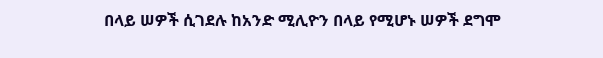በላይ ሠዎች ሲገደሉ ከአንድ ሚሊዮን በላይ የሚሆኑ ሠዎች ደግሞ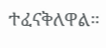ተፈናቅለዋል።